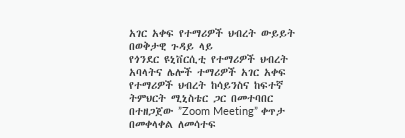አገር አቀፍ የተማሪዎች ህብረት ውይይት በወቅታዊ ጉዳይ ላይ
የጎንደር ዩኒቨርሲቲ የተማሪዎች ህብረት አባላትና ሌሎች ተማሪዎች አገር አቀፍ የተማሪዎች ህብረት ከሳይንስና ከፍተኛ ትምህርት ሚኒስቴር ጋር በመተባበር በተዘጋጀው ”Zoom Meeting” ቀጥታ በመቀላቀል ለመሳተፍ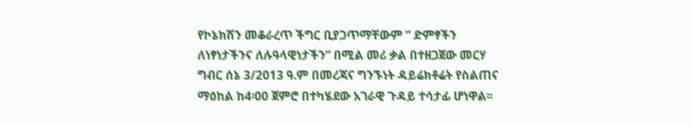የኮኔክሽን መቆራረጥ ችግር ቢያጋጥማቸውም ” ድምፃችን ለነፃነታችንና ለሉዓላዊነታችን” በሚል መሪ ቃል በተዘጋጀው መርሃ ግብር ሰኔ 3/2013 ዓ.ም በመረጃና ግንኙነት ዳይሬክቶሬት የስልጠና ማዕከል ከ4፡00 ጀምሮ በተካሄደው አገራዊ ጉዳይ ተሳታፊ ሆነዋል፡፡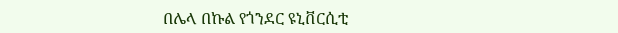በሌላ በኩል የጎንደር ዩኒቨርሲቲ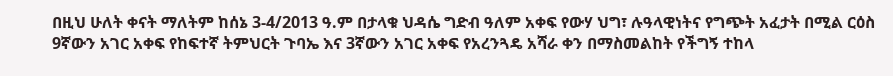በዚህ ሁለት ቀናት ማለትም ከሰኔ 3-4/2013 ዓ.ም በታላቁ ህዳሴ ግድብ ዓለም አቀፍ የውሃ ህግ፣ ሉዓላዊነትና የግጭት አፈታት በሚል ርዕስ 9ኛውን አገር አቀፍ የከፍተኛ ትምህርት ጉባኤ እና 3ኛውን አገር አቀፍ የአረንጓዴ አሻራ ቀን በማስመልከት የችግኝ ተከላ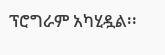ፕሮግራም አካሂዷል፡፡